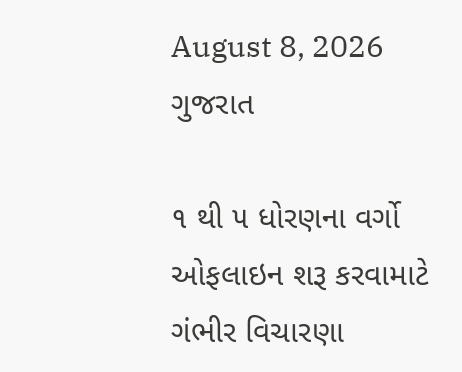August 8, 2026
ગુજરાત

૧ થી ૫ ધોરણના વર્ગો ઓફલાઇન શરૂ કરવામાટે ગંભીર વિચારણા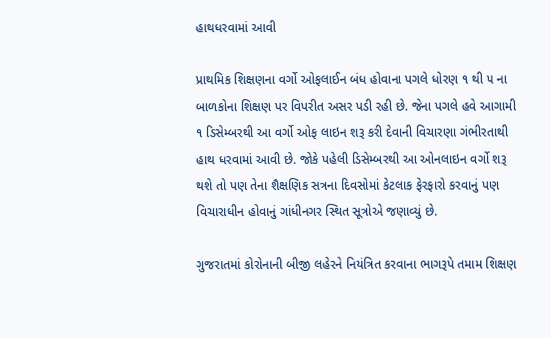હાથધરવામાં આવી

પ્રાથમિક શિક્ષણના વર્ગો ઓફલાઈન બંધ હોવાના પગલે ધોરણ ૧ થી ૫ ના બાળકોના શિક્ષણ પર વિપરીત અસર પડી રહી છે. જેના પગલે હવે આગામી ૧ ડિસેમ્બરથી આ વર્ગો ઓફ લાઇન શરૂ કરી દેવાની વિચારણા ગંભીરતાથી હાથ ધરવામાં આવી છે. જોકે પહેલી ડિસેમ્બરથી આ ઓનલાઇન વર્ગો શરૂ થશે તો પણ તેના શૈક્ષણિક સત્રના દિવસોમાં કેટલાક ફેરફારો કરવાનું પણ વિચારાધીન હોવાનું ગાંધીનગર સ્થિત સૂત્રોએ જણાવ્યું છે.

ગુજરાતમાં કોરોનાની બીજી લહેરને નિયંત્રિત કરવાના ભાગરૂપે તમામ શિક્ષણ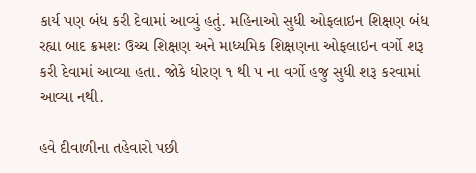કાર્ય પણ બંધ કરી દેવામાં આવ્યું હતું. મહિનાઓ સુધી ઓફલાઇન શિક્ષણ બંધ રહ્યા બાદ ક્રમશઃ ઉચ્ચ શિક્ષણ અને માધ્યમિક શિક્ષણના ઓફલાઇન વર્ગો શરૂ કરી દેવામાં આવ્યા હતા. જોકે ધોરણ ૧ થી ૫ ના વર્ગો હજુ સુધી શરૂ કરવામાં આવ્યા નથી.

હવે દીવાળીના તહેવારો પછી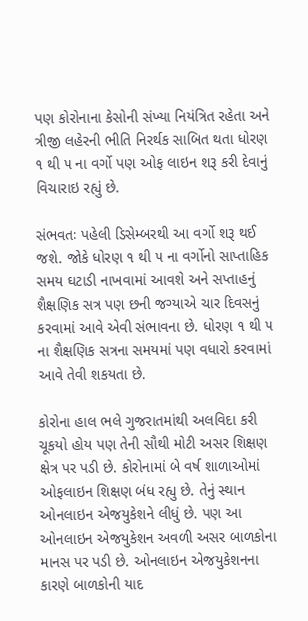પણ કોરોનાના કેસોની સંખ્યા નિયંત્રિત રહેતા અને ત્રીજી લહેરની ભીતિ નિરર્થક સાબિત થતા ધોરણ ૧ થી ૫ ના વર્ગો પણ ઓફ લાઇન શરૂ કરી દેવાનું વિચારાઇ રહ્યું છે.

સંભવતઃ પહેલી ડિસેમ્બરથી આ વર્ગો શરૂ થઈ જશે. જોકે ધોરણ ૧ થી ૫ ના વર્ગોનો સાપ્તાહિક સમય ઘટાડી નાખવામાં આવશે અને સપ્તાહનું શૈક્ષણિક સત્ર પણ છની જગ્યાએ ચાર દિવસનું કરવામાં આવે એવી સંભાવના છે. ધોરણ ૧ થી ૫ ના શૈક્ષણિક સત્રના સમયમાં પણ વધારો કરવામાં આવે તેવી શકયતા છે.

કોરોના હાલ ભલે ગુજરાતમાંથી અલવિદા કરી ચૂકયો હોય પણ તેની સૌથી મોટી અસર શિક્ષણ ક્ષેત્ર પર પડી છે. કોરોનામાં બે વર્ષ શાળાઓમાં ઓફલાઇન શિક્ષણ બંધ રહ્યુ છે. તેનું સ્થાન ઓનલાઇન એજયુકેશને લીધું છે. પણ આ ઓનલાઇન એજયુકેશન અવળી અસર બાળકોના માનસ પર પડી છે. ઓનલાઇન એજયુકેશનના કારણે બાળકોની યાદ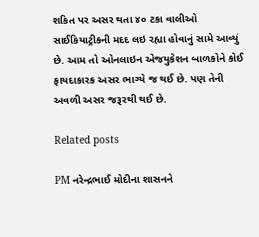શકિત પર અસર થતા ૪૦ ટકા વાલીઓ સાઈકિયાટ્રીકની મદદ લઇ રહ્યા હોવાનું સામે આવ્યું છે. આમ તો ઓનલાઇન એજયુકેશન બાળકોને કોઈ ફાયદાકારક અસર ભાગ્યે જ થઈ છે. પણ તેની અવળી અસર જરૂરથી થઈ છે.

Related posts

PM નરેન્દ્રભાઈ મોદીના શાસનને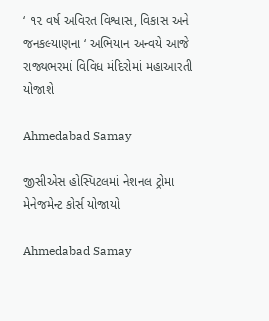‘ ૧૨ વર્ષ અવિરત વિશ્વાસ, વિકાસ અને જનકલ્યાણના ‘ અભિયાન અન્વયે આજે રાજ્યભરમાં વિવિધ મંદિરોમાં મહાઆરતી યોજાશે

Ahmedabad Samay

જીસીએસ હોસ્પિટલમાં નેશનલ ટ્રોમા મેનેજમેન્ટ કોર્સ યોજાયો

Ahmedabad Samay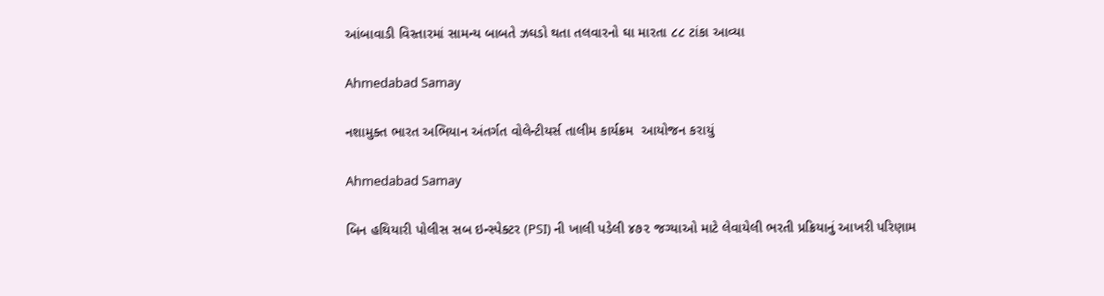આંબાવાડી વિસ્તારમાં સામન્ય બાબતે ઝઘડો થતા તલવારનો ઘા મારતા ૮૮ ટાંકા આવ્યા

Ahmedabad Samay

નશામુક્ત ભારત અભિયાન અંતર્ગત વોલેન્ટીયર્સ તાલીમ કાર્યક્રમ  આયોજન કરાયું

Ahmedabad Samay

બિન હથિયારી પોલીસ સબ ઇન્સ્પેક્ટર (PSI) ની ખાલી પડેલી ૪૭૨ જગ્યાઓ માટે લેવાયેલી ભરતી પ્રક્રિયાનું આખરી પરિણામ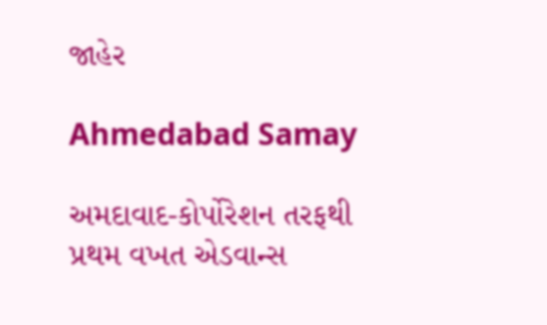જાહેર

Ahmedabad Samay

અમદાવાદ-કોર્પોરેશન તરફથી પ્રથમ વખત એડવાન્સ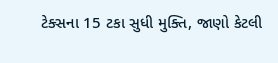ટેક્સના 15 ટકા સુધી મુક્તિ, જાણો કેટલી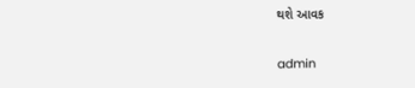થશે આવક

admin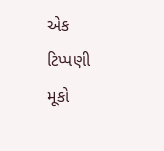એક ટિપ્પણી મૂકો